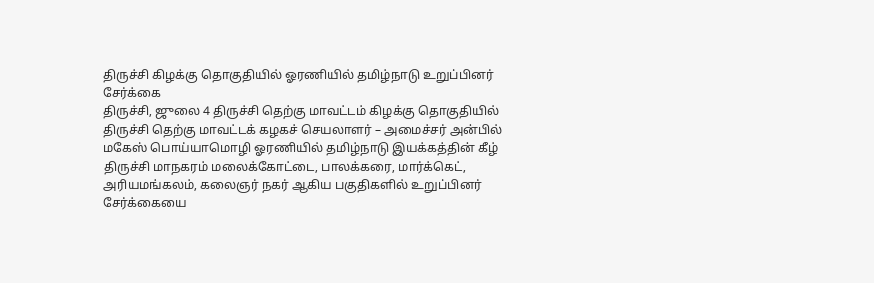திருச்சி கிழக்கு தொகுதியில் ஓரணியில் தமிழ்நாடு உறுப்பினர் சேர்க்கை
திருச்சி, ஜுலை 4 திருச்சி தெற்கு மாவட்டம் கிழக்கு தொகுதியில் திருச்சி தெற்கு மாவட்டக் கழகச் செயலாளர் – அமைச்சர் அன்பில் மகேஸ் பொய்யாமொழி ஓரணியில் தமிழ்நாடு இயக்கத்தின் கீழ் திருச்சி மாநகரம் மலைக்கோட்டை, பாலக்கரை, மார்க்கெட், அரியமங்கலம், கலைஞர் நகர் ஆகிய பகுதிகளில் உறுப்பினர் சேர்க்கையை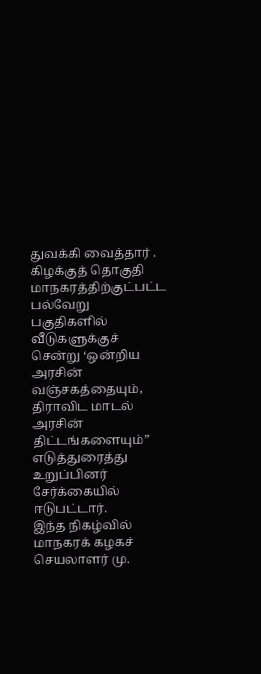துவக்கி வைத்தார் .
கிழக்குத் தொகுதி மாநகரத்திற்குட்பட்ட பல்வேறு பகுதிகளில் வீடுகளுக்குச் சென்று ‘ஒன்றிய அரசின் வஞ்சகத்தையும், திராவிட மாடல் அரசின் திட்டங்களையும்” எடுத்துரைத்து உறுப்பினர் சேர்க்கையில் ஈடுபட்டார்.
இந்த நிகழ்வில் மாநகரக் கழகச் செயலாளர் மு.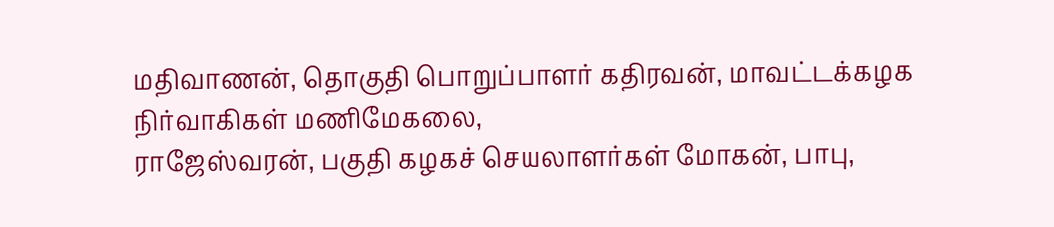மதிவாணன், தொகுதி பொறுப்பாளர் கதிரவன், மாவட்டக்கழக நிர்வாகிகள் மணிமேகலை,
ராஜேஸ்வரன், பகுதி கழகச் செயலாளர்கள் மோகன், பாபு,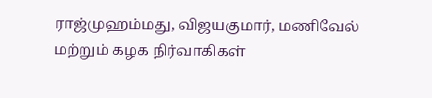ராஜ்முஹம்மது, விஜயகுமார், மணிவேல் மற்றும் கழக நிர்வாகிகள்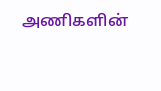அணிகளின்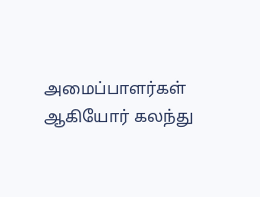அமைப்பாளர்கள் ஆகியோர் கலந்து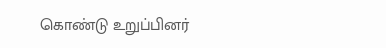கொண்டு உறுப்பினர்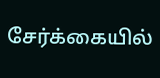சேர்க்கையில்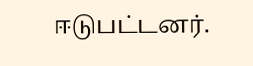ஈடுபட்டனர்.